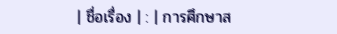| ชื่อเรื่อง | : | การศึกษาส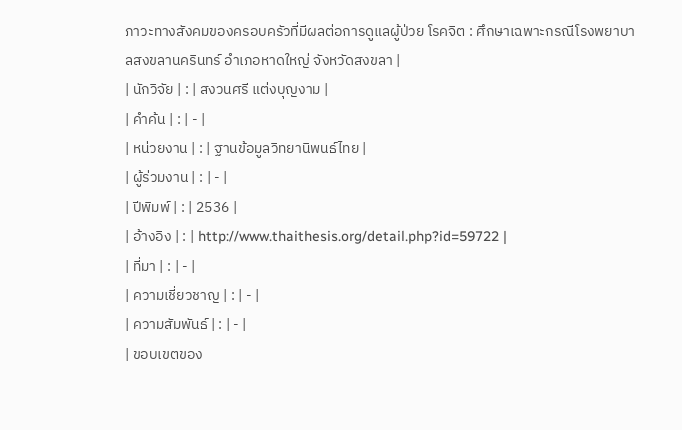ภาวะทางสังคมของครอบครัวที่มีผลต่อการดูแลผู้ป่วย โรคจิต : ศึกษาเฉพาะกรณีโรงพยาบาลสงขลานครินทร์ อำเภอหาดใหญ่ จังหวัดสงขลา |
| นักวิจัย | : | สงวนศรี แต่งบุญงาม |
| คำค้น | : | - |
| หน่วยงาน | : | ฐานข้อมูลวิทยานิพนธ์ไทย |
| ผู้ร่วมงาน | : | - |
| ปีพิมพ์ | : | 2536 |
| อ้างอิง | : | http://www.thaithesis.org/detail.php?id=59722 |
| ที่มา | : | - |
| ความเชี่ยวชาญ | : | - |
| ความสัมพันธ์ | : | - |
| ขอบเขตของ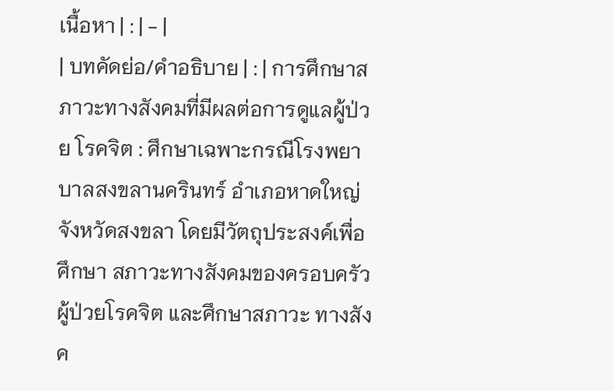เนื้อหา | : | - |
| บทคัดย่อ/คำอธิบาย | : | การศึกษาสภาวะทางสังคมที่มีผลต่อการดูแลผู้ป่วย โรคจิต : ศึกษาเฉพาะกรณีโรงพยาบาลสงขลานครินทร์ อำเภอหาดใหญ่ จังหวัดสงขลา โดยมีวัตถุประสงค์เพื่อศึกษา สภาวะทางสังคมของครอบครัวผู้ป่วยโรคจิต และศึกษาสภาวะ ทางสังค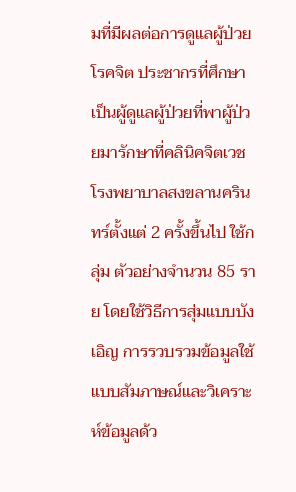มที่มีผลต่อการดูแลผู้ป่วยโรคจิต ประชากรที่ศึกษา เป็นผู้ดูแลผู้ป่วยที่พาผู้ป่วยมารักษาที่คลินิคจิตเวช โรงพยาบาลสงขลานครินทร์ตั้งแต่ 2 ครั้งขึ้นไป ใช้กลุ่ม ตัวอย่างจำนวน 85 ราย โดยใช้วิธีการสุ่มแบบบังเอิญ การรวบรวมข้อมูลใช้แบบสัมภาษณ์และวิเคราะห์ข้อมูลด้ว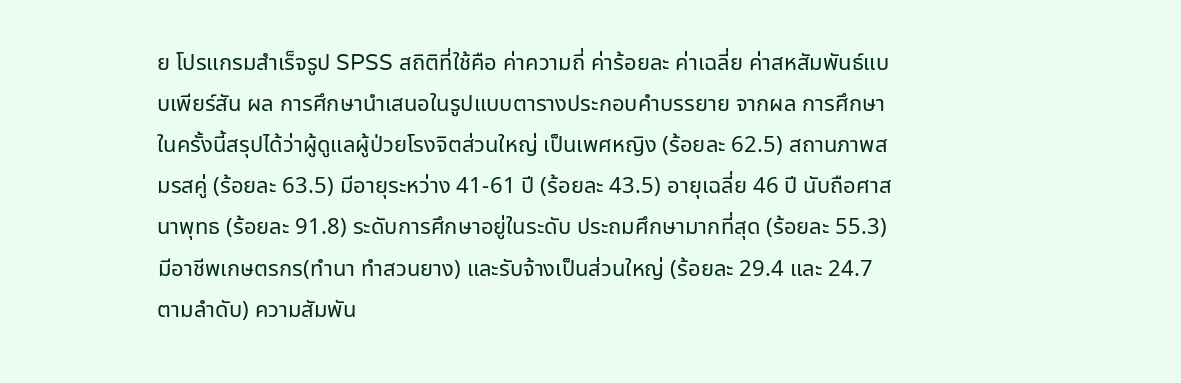ย โปรแกรมสำเร็จรูป SPSS สถิติที่ใช้คือ ค่าความถี่ ค่าร้อยละ ค่าเฉลี่ย ค่าสหสัมพันธ์แบบเพียร์สัน ผล การศึกษานำเสนอในรูปแบบตารางประกอบคำบรรยาย จากผล การศึกษาในครั้งนี้สรุปได้ว่าผู้ดูแลผู้ป่วยโรงจิตส่วนใหญ่ เป็นเพศหญิง (ร้อยละ 62.5) สถานภาพสมรสคู่ (ร้อยละ 63.5) มีอายุระหว่าง 41-61 ปี (ร้อยละ 43.5) อายุเฉลี่ย 46 ปี นับถือศาสนาพุทธ (ร้อยละ 91.8) ระดับการศึกษาอยู่ในระดับ ประถมศึกษามากที่สุด (ร้อยละ 55.3) มีอาชีพเกษตรกร(ทำนา ทำสวนยาง) และรับจ้างเป็นส่วนใหญ่ (ร้อยละ 29.4 และ 24.7 ตามลำดับ) ความสัมพัน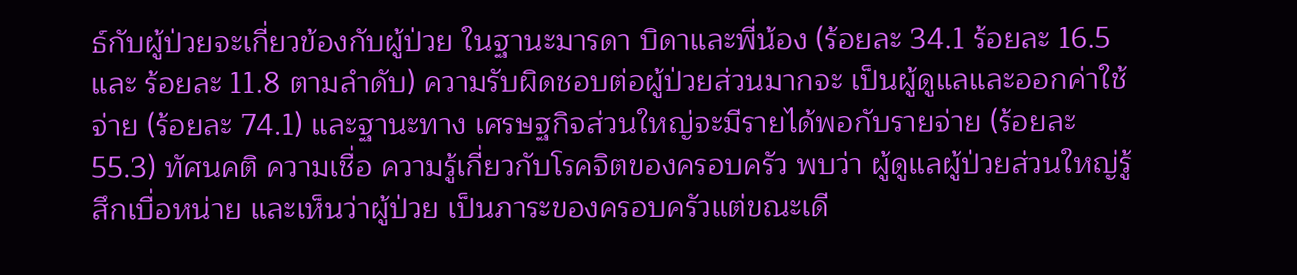ธ์กับผู้ป่วยจะเกี่ยวข้องกับผู้ป่วย ในฐานะมารดา บิดาและพี่น้อง (ร้อยละ 34.1 ร้อยละ 16.5 และ ร้อยละ 11.8 ตามลำดับ) ความรับผิดชอบต่อผู้ป่วยส่วนมากจะ เป็นผู้ดูแลและออกค่าใช้จ่าย (ร้อยละ 74.1) และฐานะทาง เศรษฐกิจส่วนใหญ่จะมีรายได้พอกับรายจ่าย (ร้อยละ 55.3) ทัศนคติ ความเชื่อ ความรู้เกี่ยวกับโรคจิตของครอบครัว พบว่า ผู้ดูแลผู้ป่วยส่วนใหญ่รู้สึกเบื่อหน่าย และเห็นว่าผู้ป่วย เป็นภาระของครอบครัวแต่ขณะเดี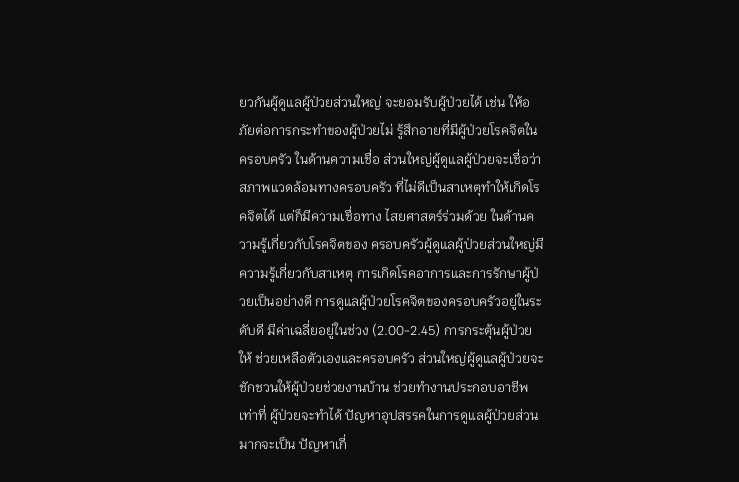ยวกันผู้ดูแลผู้ป่วยส่วนใหญ่ จะยอมรับผู้ป่วยได้ เช่น ให้อภัยต่อการกระทำของผู้ป่วยไม่ รู้สึกอายที่มีผู้ป่วยโรคจิตในครอบครัว ในด้านความเชื่อ ส่วนใหญ่ผู้ดูแลผู้ป่วยจะเชื่อว่าสภาพแวดล้อมทางครอบครัว ที่ไม่ดีเป็นสาเหตุทำให้เกิดโรคจิตได้ แต่ก็มีความเชื่อทาง ไสยศาสตร์ร่วมด้วย ในด้านความรู้เกี่ยวกับโรคจิตของ ครอบครัวผู้ดูแลผู้ป่วยส่วนใหญ่มีความรู้เกี่ยวกับสาเหตุ การเกิดโรคอาการและการรักษาผู้ป่วยเป็นอย่างดี การดูแลผู้ป่วยโรคจิตของครอบครัวอยู่ในระดับดี มีค่าเฉลี่ยอยู่ในช่วง (2.00-2.45) การกระตุ้นผู้ป่วยให้ ช่วยเหลือตัวเองและครอบครัว ส่วนใหญ่ผู้ดูแลผู้ป่วยจะ ชักชวนให้ผู้ป่วยช่วยงานบ้าน ช่วยทำงานประกอบอาชีพเท่าที่ ผู้ป่วยจะทำได้ ปัญหาอุปสรรคในการดูแลผู้ป่วยส่วนมากจะเป็น ปัญหาเกี่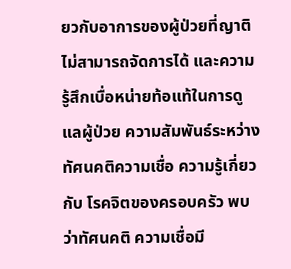ยวกับอาการของผู้ป่วยที่ญาติไม่สามารถจัดการได้ และความรู้สึกเบื่อหน่ายท้อแท้ในการดูแลผู้ป่วย ความสัมพันธ์ระหว่างทัศนคติความเชื่อ ความรู้เกี่ยวกับ โรคจิตของครอบครัว พบว่าทัศนคติ ความเชื่อมี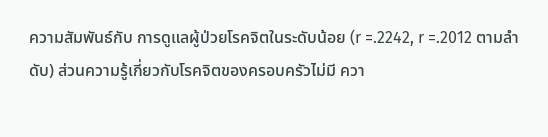ความสัมพันธ์กับ การดูแลผู้ป่วยโรคจิตในระดับน้อย (r =.2242, r =.2012 ตามลำดับ) ส่วนความรู้เกี่ยวกับโรคจิตของครอบครัวไม่มี ควา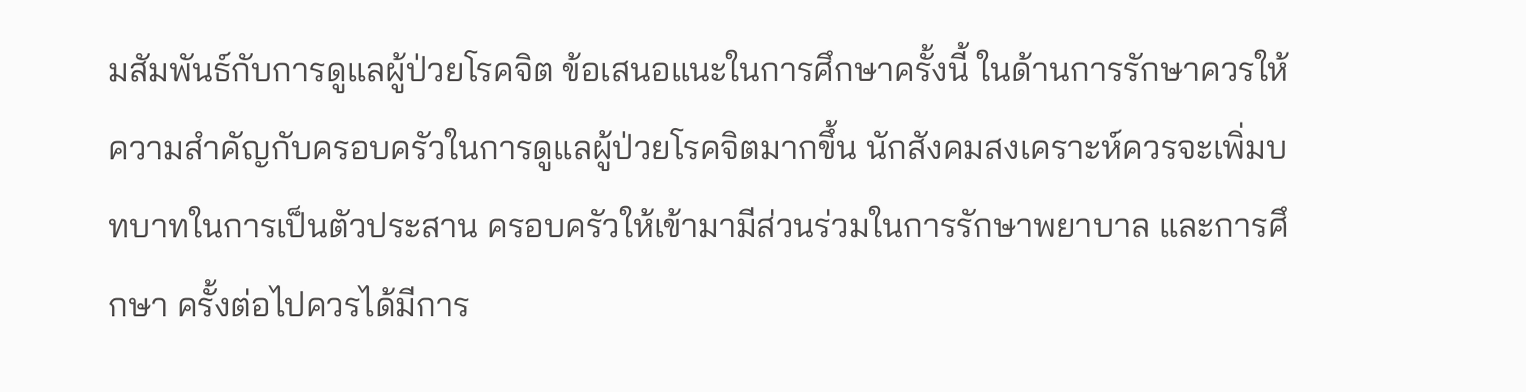มสัมพันธ์กับการดูแลผู้ป่วยโรคจิต ข้อเสนอแนะในการศึกษาครั้งนี้ ในด้านการรักษาควรให้ ความสำคัญกับครอบครัวในการดูแลผู้ป่วยโรคจิตมากขึ้น นักสังคมสงเคราะห์ควรจะเพิ่มบทบาทในการเป็นตัวประสาน ครอบครัวให้เข้ามามีส่วนร่วมในการรักษาพยาบาล และการศึกษา ครั้งต่อไปควรได้มีการ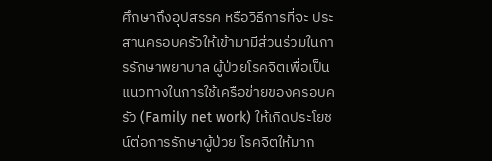ศึกษาถึงอุปสรรค หรือวิธีการที่จะ ประสานครอบครัวให้เข้ามามีส่วนร่วมในการรักษาพยาบาล ผู้ป่วยโรคจิตเพื่อเป็นแนวทางในการใช้เครือข่ายของครอบครัว (Family net work) ให้เกิดประโยชน์ต่อการรักษาผู้ป่วย โรคจิตให้มาก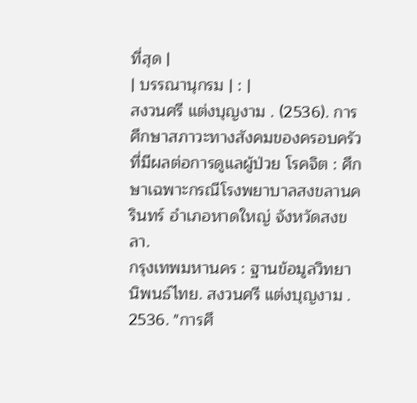ที่สุด |
| บรรณานุกรม | : |
สงวนศรี แต่งบุญงาม . (2536). การศึกษาสภาวะทางสังคมของครอบครัวที่มีผลต่อการดูแลผู้ป่วย โรคจิต : ศึกษาเฉพาะกรณีโรงพยาบาลสงขลานครินทร์ อำเภอหาดใหญ่ จังหวัดสงขลา.
กรุงเทพมหานคร : ฐานข้อมูลวิทยานิพนธ์ไทย. สงวนศรี แต่งบุญงาม . 2536. "การศึ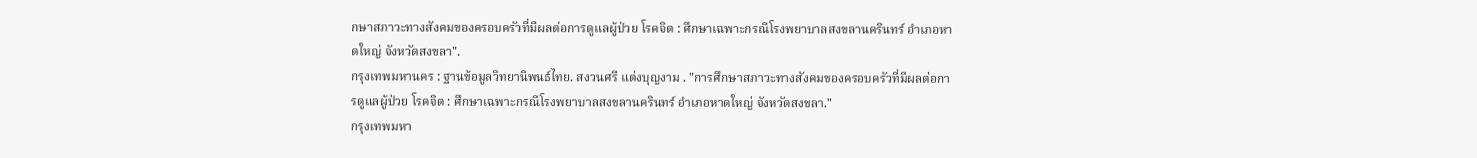กษาสภาวะทางสังคมของครอบครัวที่มีผลต่อการดูแลผู้ป่วย โรคจิต : ศึกษาเฉพาะกรณีโรงพยาบาลสงขลานครินทร์ อำเภอหาดใหญ่ จังหวัดสงขลา".
กรุงเทพมหานคร : ฐานข้อมูลวิทยานิพนธ์ไทย. สงวนศรี แต่งบุญงาม . "การศึกษาสภาวะทางสังคมของครอบครัวที่มีผลต่อการดูแลผู้ป่วย โรคจิต : ศึกษาเฉพาะกรณีโรงพยาบาลสงขลานครินทร์ อำเภอหาดใหญ่ จังหวัดสงขลา."
กรุงเทพมหา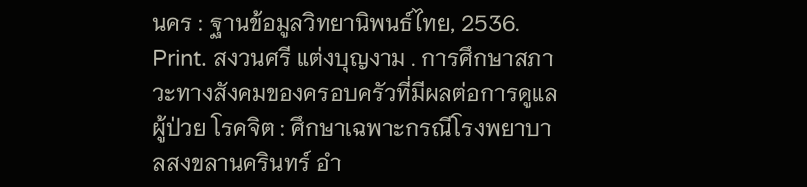นคร : ฐานข้อมูลวิทยานิพนธ์ไทย, 2536. Print. สงวนศรี แต่งบุญงาม . การศึกษาสภาวะทางสังคมของครอบครัวที่มีผลต่อการดูแลผู้ป่วย โรคจิต : ศึกษาเฉพาะกรณีโรงพยาบาลสงขลานครินทร์ อำ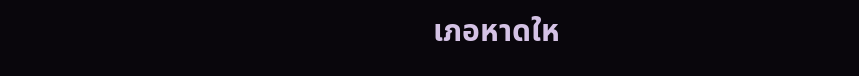เภอหาดให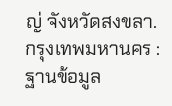ญ่ จังหวัดสงขลา. กรุงเทพมหานคร : ฐานข้อมูล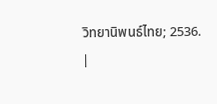วิทยานิพนธ์ไทย; 2536.
|